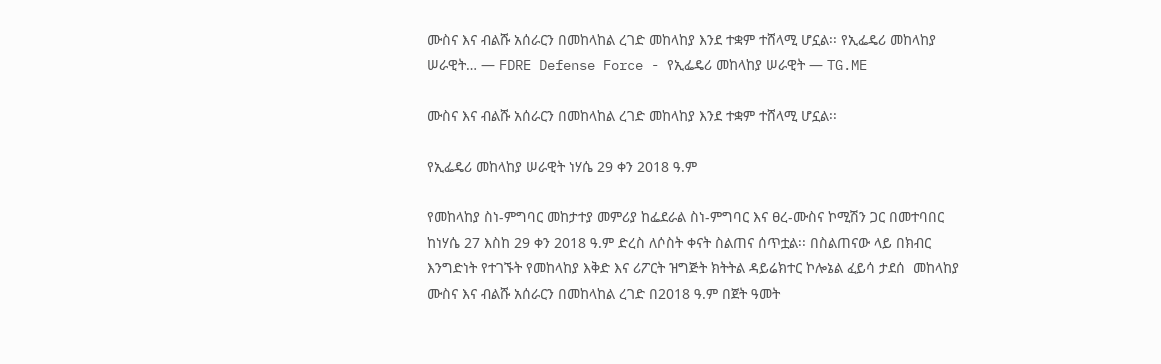ሙስና እና ብልሹ አሰራርን በመከላከል ረገድ መከላከያ እንደ ተቋም ተሸላሚ ሆኗል፡፡ የኢፌዴሪ መከላከያ ሠራዊት… — FDRE Defense Force - የኢፌዴሪ መከላከያ ሠራዊት — TG.ME

ሙስና እና ብልሹ አሰራርን በመከላከል ረገድ መከላከያ እንደ ተቋም ተሸላሚ ሆኗል፡፡

የኢፌዴሪ መከላከያ ሠራዊት ነሃሴ 29 ቀን 2018 ዓ.ም

የመከላከያ ስነ-ምግባር መከታተያ መምሪያ ከፌደራል ስነ-ምግባር እና ፀረ-ሙስና ኮሚሽን ጋር በመተባበር ከነሃሴ 27 እስከ 29 ቀን 2018 ዓ.ም ድረስ ለሶስት ቀናት ስልጠና ሰጥቷል፡፡ በስልጠናው ላይ በክብር እንግድነት የተገኙት የመከላከያ እቅድ እና ሪፖርት ዝግጅት ክትትል ዳይሬክተር ኮሎኔል ፈይሳ ታደሰ  መከላከያ ሙስና እና ብልሹ አሰራርን በመከላከል ረገድ በ2018 ዓ.ም በጀት ዓመት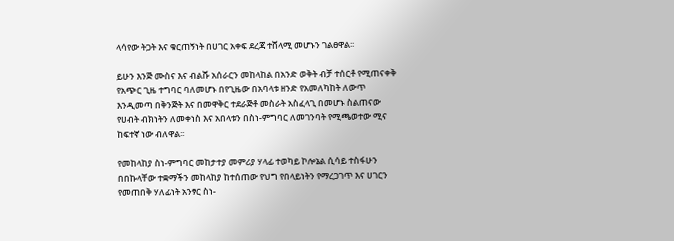ላሳየው ትጋት እና ቁርጠኝነት በሀገር አቀፍ ደረጃ ተሸላሚ መሆኑን ገልፀዋል፡፡

ይሁን እንጅ ሙስና እና ብልሹ አሰራርን መከላከል በአንድ ወቅት ብቻ ተሰርቶ የሚጠናቀቅ የአጭር ጊዜ ተግባር ባለመሆኑ በየጊዜው በአባላቱ ዘንድ የአመለካከት ለውጥ እንዲመጣ በቅንጅት እና በመዋቅር ተደራጅቶ መስራት አስፈላጊ በመሆኑ ስልጠናው የሀብት ብክነትን ለመቀነስ እና አበላቱን በስነ-ምግባር ለመገንባት የሚጫወተው ሚና ከፍተኛ ነው ብለዋል፡፡

የመከላከያ ስነ-ምግባር መከታተያ መምሪያ ሃላፊ ተወካይ ኮሎኔል ሲሳይ ተስፋሁን በበኩላቸው ተቋማችን መከላከያ ከተሰጠው የህግ የበላይነትን የማረጋገጥ እና ሀገርን የመጠበቅ ሃለፊነት አንፃር ስነ-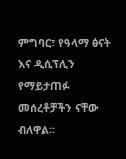ምግባር፣ የዓላማ ፅናት እና ዲሲፕሊን የማይታጠፉ መሰረቶቻችን ናቸው ብለዋል፡፡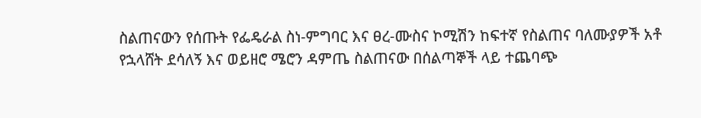ስልጠናውን የሰጡት የፌዴራል ስነ-ምግባር እና ፀረ-ሙስና ኮሚሽን ከፍተኛ የስልጠና ባለሙያዎች አቶ የኋላሸት ደሳለኝ እና ወይዘሮ ሜሮን ዳምጤ ስልጠናው በሰልጣኞች ላይ ተጨባጭ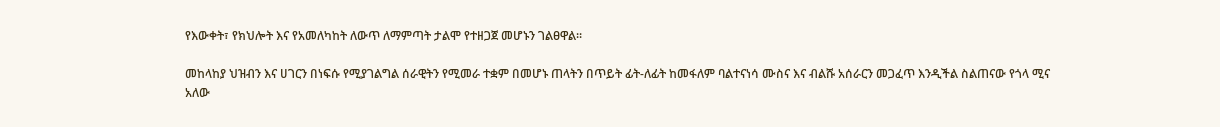የእውቀት፣ የክህሎት እና የአመለካከት ለውጥ ለማምጣት ታልሞ የተዘጋጀ መሆኑን ገልፀዋል፡፡

መከላከያ ህዝብን እና ሀገርን በነፍሱ የሚያገልግል ሰራዊትን የሚመራ ተቋም በመሆኑ ጠላትን በጥይት ፊት-ለፊት ከመፋለም ባልተናነሳ ሙስና እና ብልሹ አሰራርን መጋፈጥ እንዲችል ስልጠናው የጎላ ሚና አለው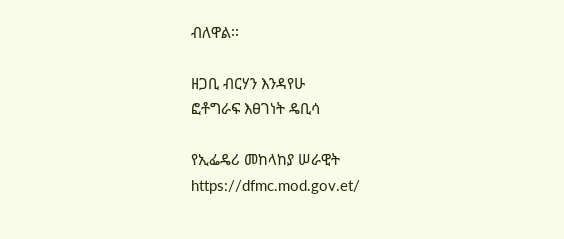ብለዋል፡፡

ዘጋቢ ብርሃን እንዳየሁ
ፎቶግራፍ እፀገነት ዴቢሳ

የኢፌዴሪ መከላከያ ሠራዊት
https://dfmc.mod.gov.et/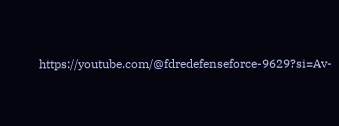https://youtube.com/@fdredefenseforce-9629?si=Av-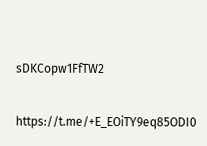sDKCopw1FfTW2

https://t.me/+E_EOiTY9eq85ODI0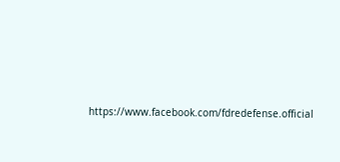https://www.facebook.com/fdredefense.official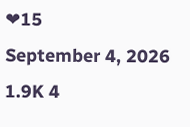❤15
September 4, 2026 1.9K 4